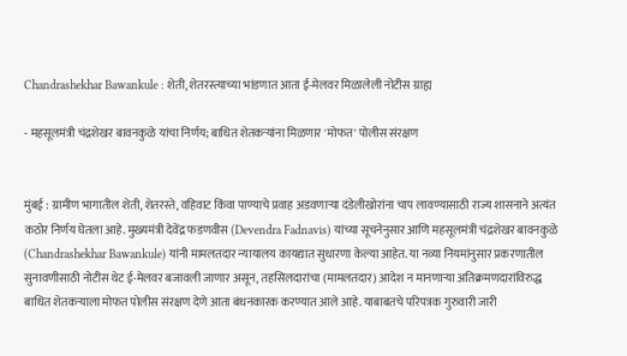Chandrashekhar Bawankule : शेती, शेतरस्त्याच्या भांडणात आता ई-मेलवर मिळालेली नोटीस ग्राह्य

- महसूलमंत्री चंद्रशेखर बावनकुळे यांचा निर्णय; बाधित शेतकऱ्यांना मिळणार 'मोफत' पोलीस संरक्षण


मुंबई : ग्रामीण भागातील शेती, शेतरस्ते, वहिवाट किंवा पाण्याचे प्रवाह अडवणाऱ्या दंडेलीखोरांना चाप लावण्यासाठी राज्य शासनाने अत्यंत कठोर निर्णय घेतला आहे. मुख्यमंत्री देवेंद्र फडणवीस (Devendra Fadnavis) यांच्या सूचनेनुसार आणि महसूलमंत्री चंद्रशेखर बावनकुळे (Chandrashekhar Bawankule) यांनी मामलतदार न्यायालय कायद्यात सुधारणा केल्या आहेत. या नव्या नियमांनुसार प्रकरणातील सुनावणीसाठी नोटीस थेट ई-मेलवर बजावली जाणार असून, तहसिलदारांचा (मामलतदार) आदेश न मानणाऱ्या अतिक्रमणदारांविरुद्ध बाधित शेतकऱ्याला मोफत पोलीस संरक्षण देणे आता बंधनकारक करण्यात आले आहे. याबाबतचे परिपत्रक गुरुवारी जारी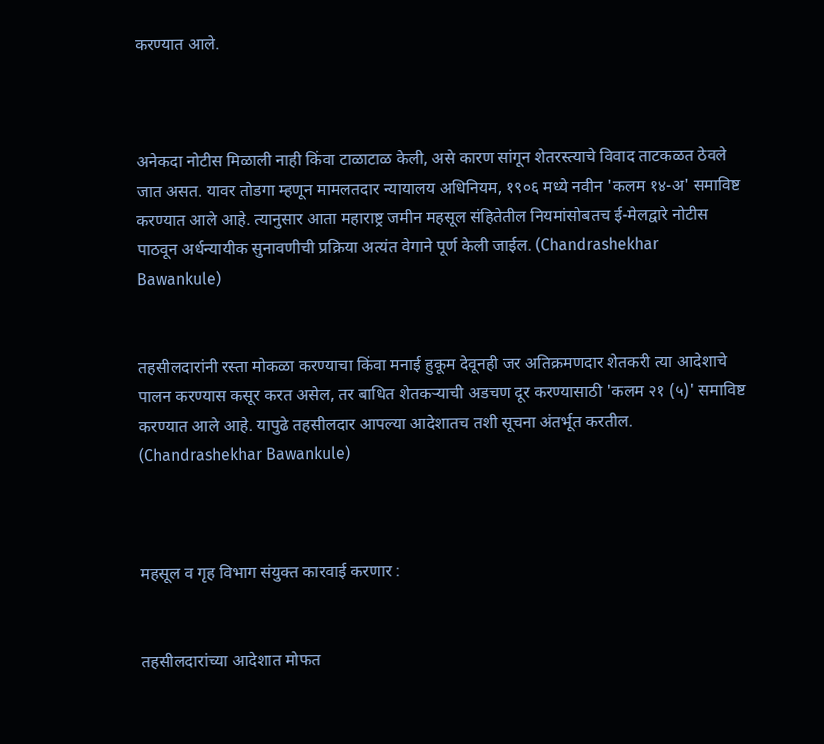करण्यात आले.



अनेकदा नोटीस मिळाली नाही किंवा टाळाटाळ केली, असे कारण सांगून शेतरस्त्याचे विवाद ताटकळत ठेवले जात असत. यावर तोडगा म्हणून मामलतदार न्यायालय अधिनियम, १९०६ मध्ये नवीन 'कलम १४-अ' समाविष्ट करण्यात आले आहे. त्यानुसार आता महाराष्ट्र जमीन महसूल संहितेतील नियमांसोबतच ई-मेलद्वारे नोटीस पाठवून अर्धन्यायीक सुनावणीची प्रक्रिया अत्यंत वेगाने पूर्ण केली जाईल. (Chandrashekhar Bawankule)


तहसीलदारांनी रस्ता मोकळा करण्याचा किंवा मनाई हुकूम देवूनही जर अतिक्रमणदार शेतकरी त्या आदेशाचे पालन करण्यास कसूर करत असेल, तर बाधित शेतकऱ्याची अडचण दूर करण्यासाठी 'कलम २१ (५)' समाविष्ट करण्यात आले आहे. यापुढे तहसीलदार आपल्या आदेशातच तशी सूचना अंतर्भूत करतील. (Chandrashekhar Bawankule)



महसूल व गृह विभाग संयुक्त कारवाई करणार :


तहसीलदारांच्या आदेशात मोफत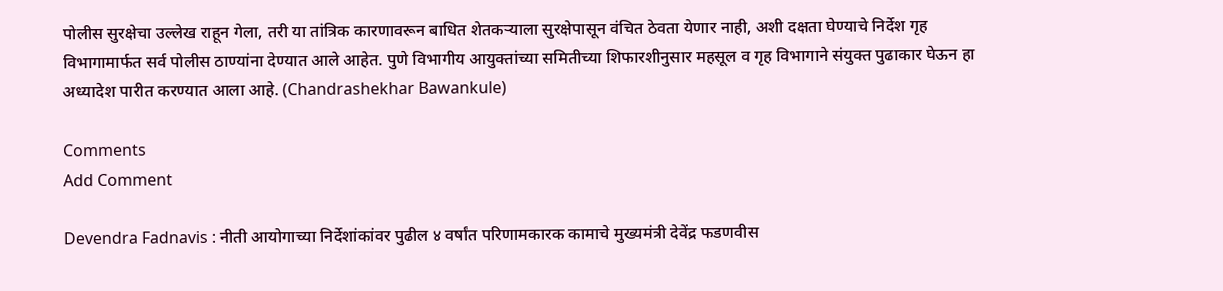पोलीस सुरक्षेचा उल्लेख राहून गेला, तरी या तांत्रिक कारणावरून बाधित शेतकऱ्याला सुरक्षेपासून वंचित ठेवता येणार नाही, अशी दक्षता घेण्याचे निर्देश गृह विभागामार्फत सर्व पोलीस ठाण्यांना देण्यात आले आहेत. पुणे विभागीय आयुक्तांच्या समितीच्या शिफारशीनुसार महसूल व गृह विभागाने संयुक्त पुढाकार घेऊन हा अध्यादेश पारीत करण्यात आला आहे. (Chandrashekhar Bawankule)

Comments
Add Comment

Devendra Fadnavis : नीती आयोगाच्या निर्देशांकांवर पुढील ४ वर्षांत परिणामकारक कामाचे मुख्यमंत्री देवेंद्र फडणवीस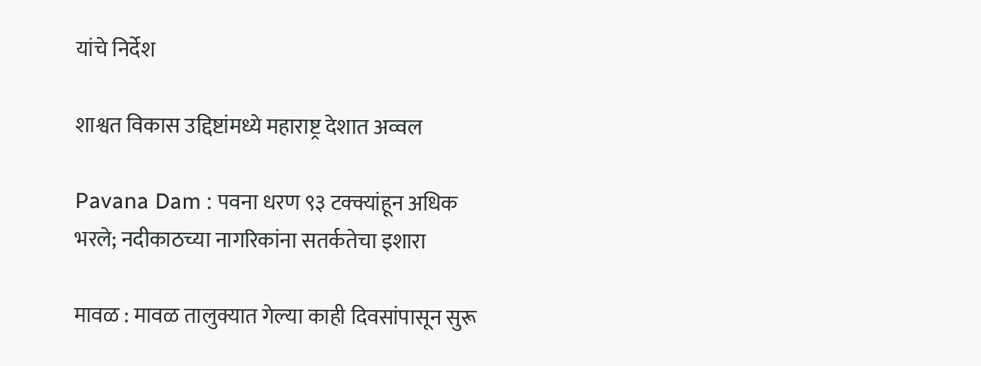यांचे निर्देश

शाश्वत विकास उद्दिष्टांमध्ये महाराष्ट्र देशात अव्वल

Pavana Dam : पवना धरण ९३ टक्क्यांहून अधिक भरले; नदीकाठच्या नागरिकांना सतर्कतेचा इशारा

मावळ : मावळ तालुक्यात गेल्या काही दिवसांपासून सुरू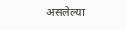असलेल्या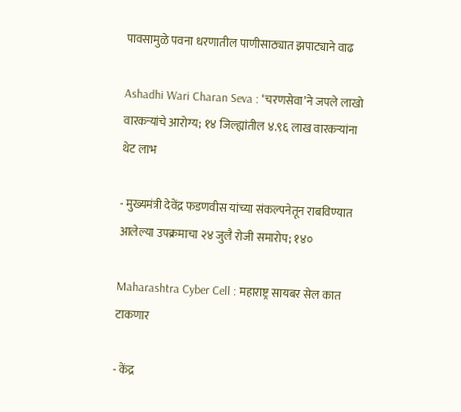पावसामुळे पवना धरणातील पाणीसाठ्यात झपाट्याने वाढ

Ashadhi Wari Charan Seva : ‘चरणसेवा’ने जपले लाखो वारकऱ्यांचे आरोग्य; १४ जिल्ह्यांतील ४.९६ लाख वारकऱ्यांना थेट लाभ

- मुख्यमंत्री देवेंद्र फडणवीस यांच्या संकल्पनेतून राबविण्यात आलेल्या उपक्रमाचा २४ जुलै रोजी समारोप; १४०

Maharashtra Cyber Cell : महाराष्ट्र सायबर सेल कात टाकणार

- केंद्र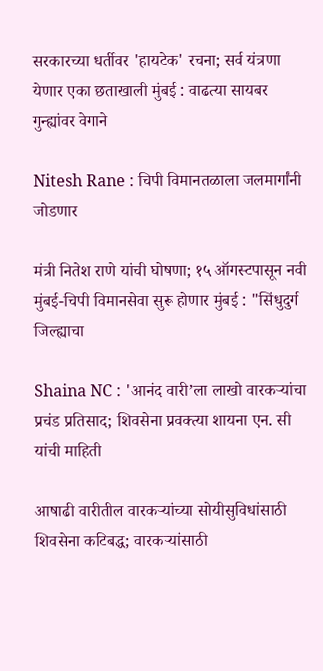सरकारच्या धर्तीवर 'हायटेक' रचना; सर्व यंत्रणा येणार एका छताखाली मुंबई : वाढत्या सायबर गुन्ह्यांवर वेगाने

Nitesh Rane : चिपी विमानतळाला जलमार्गांनी जोडणार

मंत्री नितेश राणे यांची घोषणा; १५ ऑगस्टपासून नवी मुंबई-चिपी विमानसेवा सुरू होणार मुंबई : "सिंधुदुर्ग जिल्ह्याचा

Shaina NC : 'आनंद वारी’ला लाखो वारकऱ्यांचा प्रचंड प्रतिसाद; शिवसेना प्रवक्त्या शायना एन. सी यांची माहिती

आषाढी वारीतील वारकऱ्यांच्या सोयीसुविधांसाठी शिवसेना कटिबद्ध; वारकऱ्यांसाठी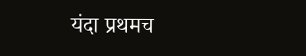यंदा प्रथमच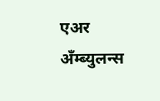एअर अँम्ब्युलन्स